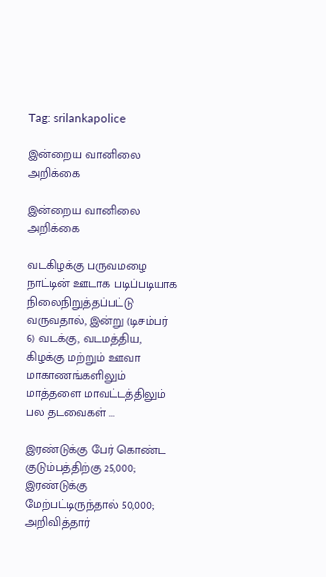Tag: srilankapolice

இன்றைய வானிலை அறிக்கை

இன்றைய வானிலை அறிக்கை

வடகிழக்கு பருவமழை நாட்டின் ஊடாக படிப்படியாக நிலைநிறுத்தப்பட்டு வருவதால், இன்று (டிசம்பர் 6) வடக்கு, வடமத்திய, கிழக்கு மற்றும் ஊவா மாகாணங்களிலும் மாத்தளை மாவட்டத்திலும் பல தடவைகள் ...

இரண்டுக்கு பேர் கொண்ட குடும்பத்திற்கு 25,000; இரண்டுக்கு மேற்பட்டிருந்தால் 50,000; அறிவித்தார்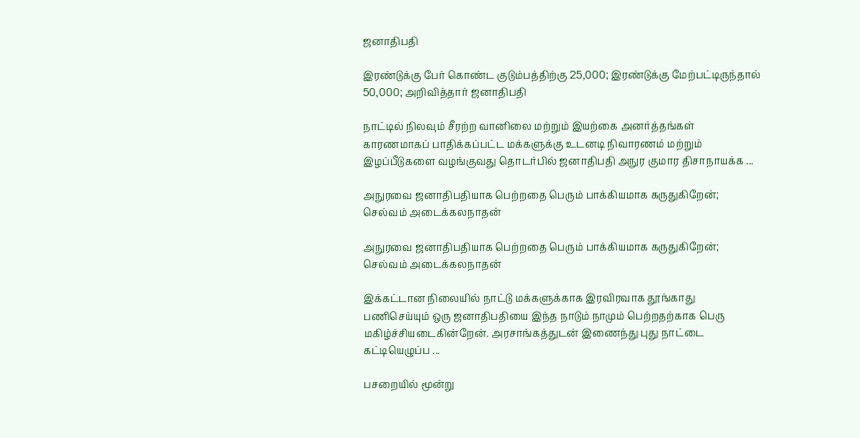ஜனாதிபதி

இரண்டுக்கு பேர் கொண்ட குடும்பத்திற்கு 25,000; இரண்டுக்கு மேற்பட்டிருந்தால் 50,000; அறிவித்தார் ஜனாதிபதி

நாட்டில் நிலவும் சீரற்ற வானிலை மற்றும் இயற்கை அனர்த்தங்கள் காரணமாகப் பாதிக்கப்பட்ட மக்களுக்கு உடனடி நிவாரணம் மற்றும் இழப்பீடுகளை வழங்குவது தொடர்பில் ஜனாதிபதி அநுர குமார திசாநாயக்க ...

அநுரவை ஜனாதிபதியாக பெற்றதை பெரும் பாக்கியமாக கருதுகிறேன்; செல்வம் அடைக்கலநாதன்

அநுரவை ஜனாதிபதியாக பெற்றதை பெரும் பாக்கியமாக கருதுகிறேன்; செல்வம் அடைக்கலநாதன்

இக்கட்டான நிலையில் நாட்டு மக்களுக்காக இரவிரவாக தூங்காது பணிசெய்யும் ஒரு ஜனாதிபதியை இந்த நாடும் நாமும் பெற்றதற்காக பெரு மகிழ்ச்சியடைகின்றேன். அரசாங்கத்துடன் இணைந்து புது நாட்டை கட்டியெழுப்ப ...

பசறையில் மூன்று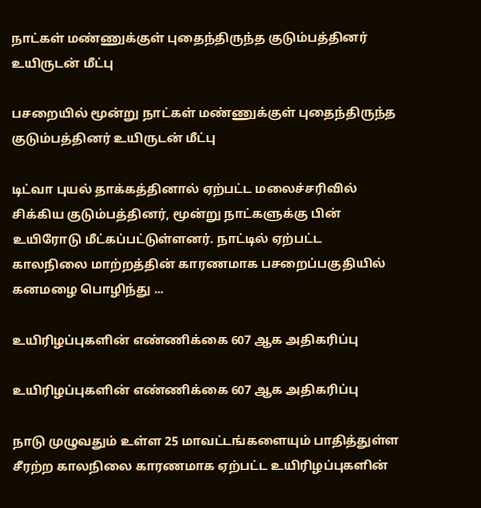நாட்கள் மண்ணுக்குள் புதைந்திருந்த குடும்பத்தினர் உயிருடன் மீட்பு

பசறையில் மூன்று நாட்கள் மண்ணுக்குள் புதைந்திருந்த குடும்பத்தினர் உயிருடன் மீட்பு

டிட்வா புயல் தாக்கத்தினால் ஏற்பட்ட மலைச்சரிவில் சிக்கிய குடும்பத்தினர், மூன்று நாட்களுக்கு பின் உயிரோடு மீட்கப்பட்டுள்ளனர். நாட்டில் ஏற்பட்ட காலநிலை மாற்றத்தின் காரணமாக பசறைப்பகுதியில் கனமழை பொழிந்து ...

உயிரிழப்புகளின் எண்ணிக்கை 607 ஆக அதிகரிப்பு

உயிரிழப்புகளின் எண்ணிக்கை 607 ஆக அதிகரிப்பு

நாடு முழுவதும் உள்ள 25 மாவட்டங்களையும் பாதித்துள்ள சீரற்ற காலநிலை காரணமாக ஏற்பட்ட உயிரிழப்புகளின்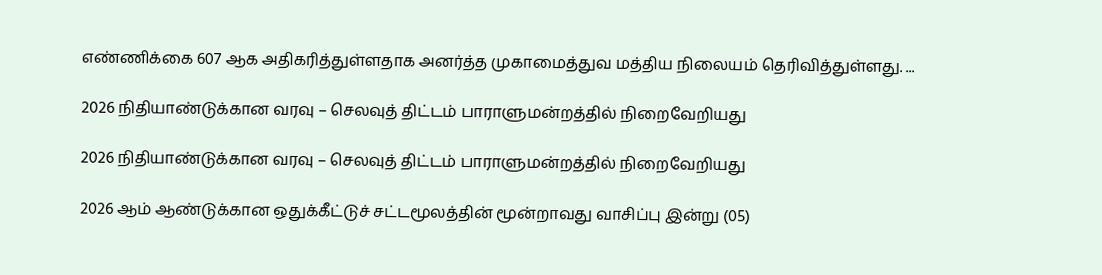எண்ணிக்கை 607 ஆக அதிகரித்துள்ளதாக அனர்த்த முகாமைத்துவ மத்திய நிலையம் தெரிவித்துள்ளது. ...

2026 நிதியாண்டுக்கான வரவு – செலவுத் திட்டம் பாராளுமன்றத்தில் நிறைவேறியது

2026 நிதியாண்டுக்கான வரவு – செலவுத் திட்டம் பாராளுமன்றத்தில் நிறைவேறியது

2026 ஆம் ஆண்டுக்கான ஒதுக்கீட்டுச் சட்டமூலத்தின் மூன்றாவது வாசிப்பு இன்று (05)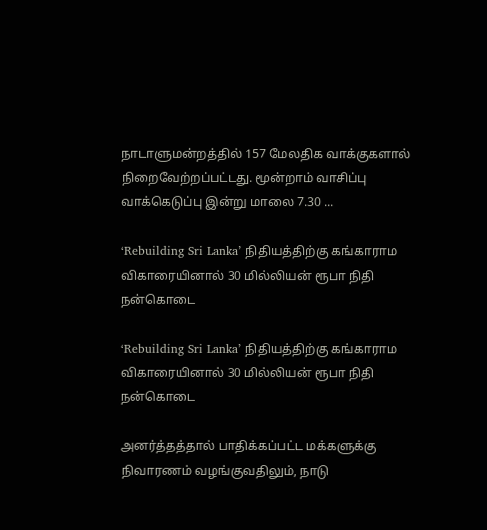நாடாளுமன்றத்தில் 157 மேலதிக வாக்குகளால் நிறைவேற்றப்பட்டது. மூன்றாம் வாசிப்பு வாக்கெடுப்பு இன்று மாலை 7.30 ...

‘Rebuilding Sri Lanka’ நிதியத்திற்கு கங்காராம விகாரையினால் 30 மில்லியன் ரூபா நிதி நன்கொடை

‘Rebuilding Sri Lanka’ நிதியத்திற்கு கங்காராம விகாரையினால் 30 மில்லியன் ரூபா நிதி நன்கொடை

அனர்த்தத்தால் பாதிக்கப்பட்ட மக்களுக்கு நிவாரணம் வழங்குவதிலும், நாடு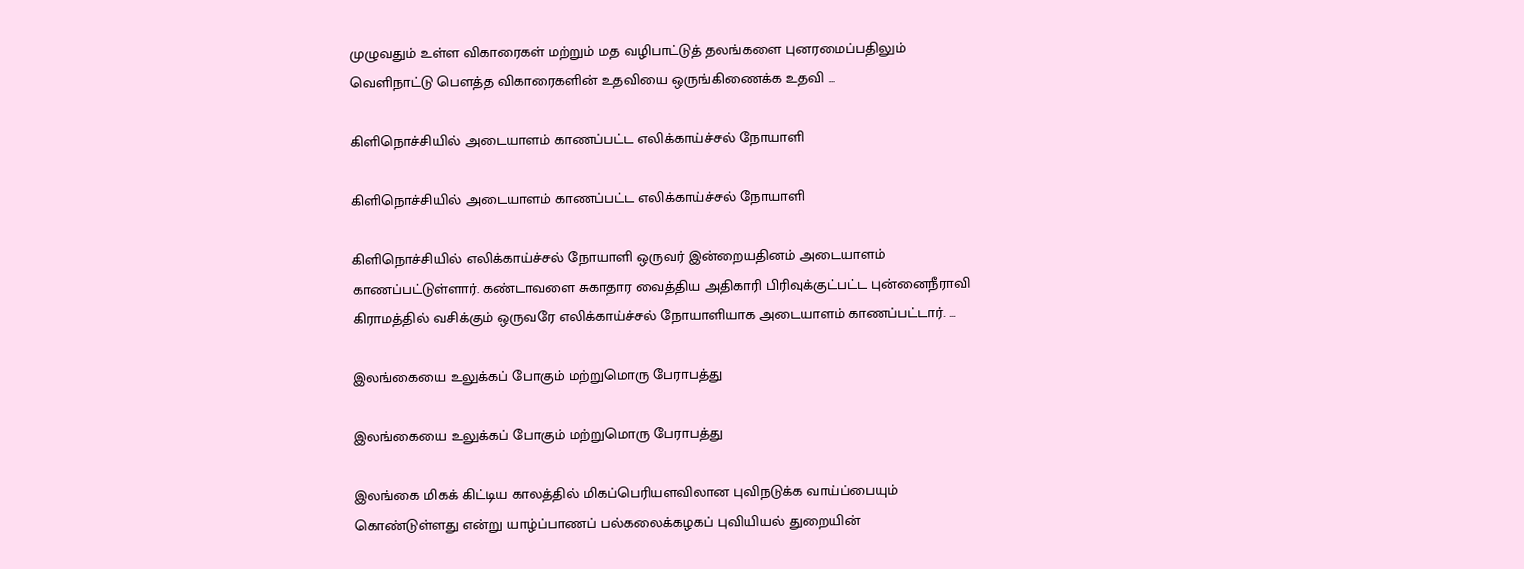முழுவதும் உள்ள விகாரைகள் மற்றும் மத வழிபாட்டுத் தலங்களை புனரமைப்பதிலும் வெளிநாட்டு பௌத்த விகாரைகளின் உதவியை ஒருங்கிணைக்க உதவி ...

கிளிநொச்சியில் அடையாளம் காணப்பட்ட எலிக்காய்ச்சல் நோயாளி

கிளிநொச்சியில் அடையாளம் காணப்பட்ட எலிக்காய்ச்சல் நோயாளி

கிளிநொச்சியில் எலிக்காய்ச்சல் நோயாளி ஒருவர் இன்றையதினம் அடையாளம் காணப்பட்டுள்ளார். கண்டாவளை சுகாதார வைத்திய அதிகாரி பிரிவுக்குட்பட்ட புன்னைநீராவி கிராமத்தில் வசிக்கும் ஒருவரே எலிக்காய்ச்சல் நோயாளியாக அடையாளம் காணப்பட்டார். ...

இலங்கையை உலுக்கப் போகும் மற்றுமொரு பேராபத்து

இலங்கையை உலுக்கப் போகும் மற்றுமொரு பேராபத்து

இலங்கை மிகக் கிட்டிய காலத்தில் மிகப்பெரியளவிலான புவிநடுக்க வாய்ப்பையும் கொண்டுள்ளது என்று யாழ்ப்பாணப் பல்கலைக்கழகப் புவியியல் துறையின்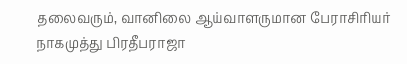தலைவரும், வானிலை ஆய்வாளருமான பேராசிரியர் நாகமுத்து பிரதீபராஜா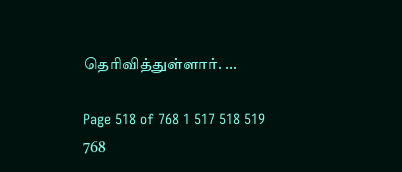தெரிவித்துள்ளார். ...

Page 518 of 768 1 517 518 519 768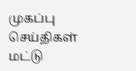முகப்பு
செய்திகள்
மட்டு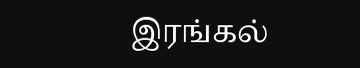இரங்கல்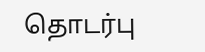தொடர்பு